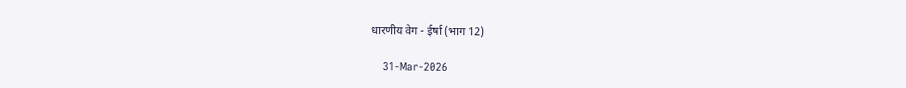धारणीय वेग - ईर्षा (भाग 12)

    31-Mar-2026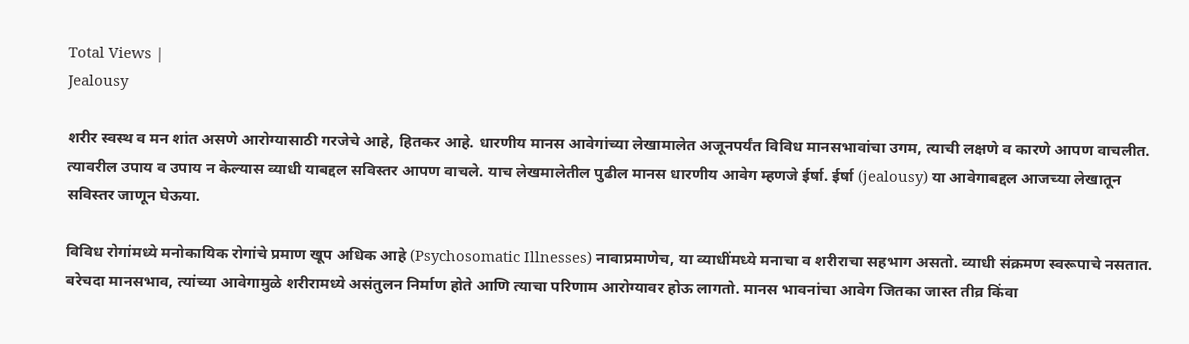Total Views |
Jealousy

शरीर स्वस्थ व मन शांत असणे आरोग्यासाठी गरजेचे आहे, हितकर आहे. धारणीय मानस आवेगांच्या लेखामालेत अजूनपर्यंत विविध मानसभावांचा उगम, त्याची लक्षणे व कारणे आपण वाचलीत. त्यावरील उपाय व उपाय न केल्यास व्याधी याबद्दल सविस्तर आपण वाचले. याच लेखमालेतील पुढील मानस धारणीय आवेग म्हणजे ईर्षा. ईर्षा (jealousy) या आवेगाबद्दल आजच्या लेखातून सविस्तर जाणून घेऊया.

विविध रोगांमध्ये मनोकायिक रोगांचे प्रमाण खूप अधिक आहे (Psychosomatic Illnesses) नावाप्रमाणेच, या व्याधींमध्ये मनाचा व शरीराचा सहभाग असतो. व्याधी संक्रमण स्वरूपाचे नसतात. बरेचदा मानसभाव, त्यांच्या आवेगामुळे शरीरामध्ये असंतुलन निर्माण होते आणि त्याचा परिणाम आरोग्यावर होऊ लागतो. मानस भावनांचा आवेग जितका जास्त तीव्र किंवा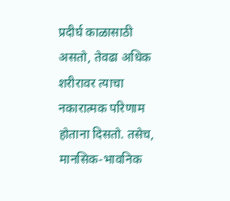प्रदीर्घ काळासाठी असतो, तेवढा अधिक शरीरावर त्याचा नकारात्मक परिणाम होताना दिसतो. तसेच, मानसिक-भावनिक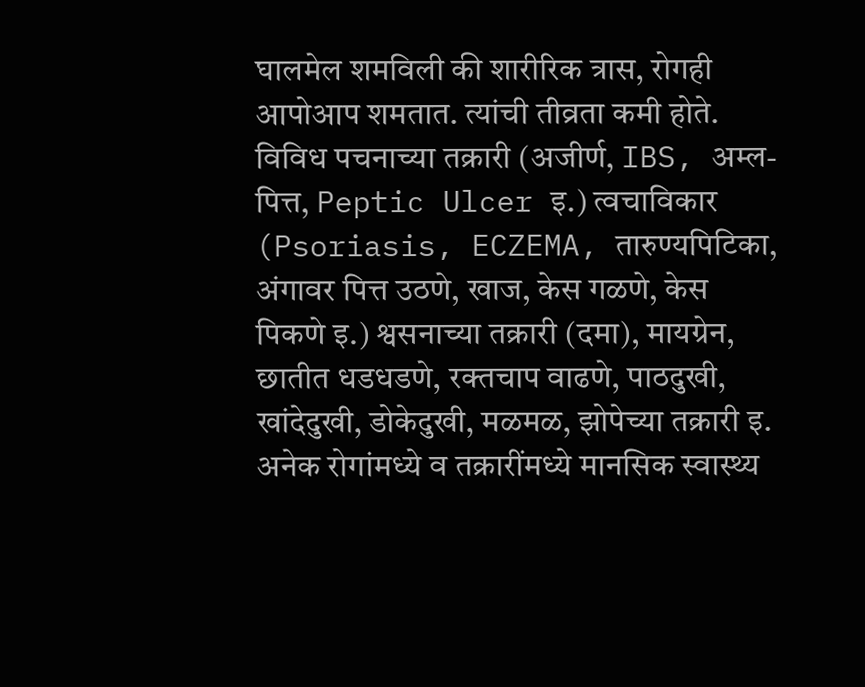घालमेल शमविली की शारीरिक त्रास, रोगही आपोआप शमतात. त्यांची तीव्रता कमी होते. विविध पचनाच्या तक्रारी (अजीर्ण, IBS, अम्ल-पित्त, Peptic Ulcer इ.) त्वचाविकार (Psoriasis, ECZEMA, तारुण्यपिटिका, अंगावर पित्त उठणे, खाज, केस गळणे, केस पिकणे इ.) श्वसनाच्या तक्रारी (दमा), मायग्रेन, छातीत धडधडणे, रक्तचाप वाढणे, पाठदुखी, खांदेदुखी, डोकेदुखी, मळमळ, झोपेच्या तक्रारी इ. अनेक रोगांमध्ये व तक्रारींमध्ये मानसिक स्वास्थ्य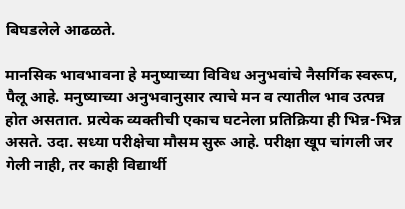बिघडलेले आढळते.

मानसिक भावभावना हे मनुष्याच्या विविध अनुभवांचे नैसर्गिक स्वरूप, पैलू आहे. मनुष्याच्या अनुभवानुसार त्याचे मन व त्यातील भाव उत्पन्न होत असतात. प्रत्येक व्यक्तीची एकाच घटनेला प्रतिक्रिया ही भिन्न-भिन्न असते. उदा. सध्या परीक्षेचा मौसम सुरू आहे. परीक्षा खूप चांगली जर गेली नाही, तर काही विद्यार्थी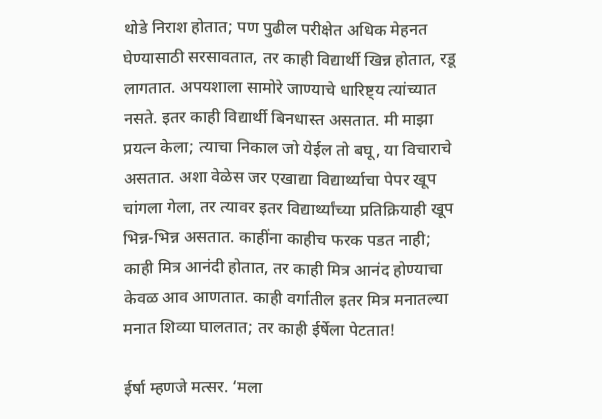थोडे निराश होतात; पण पुढील परीक्षेत अधिक मेहनत घेण्यासाठी सरसावतात, तर काही विद्यार्थी खिन्न होतात, रडू लागतात. अपयशाला सामोरे जाण्याचे धारिष्ट्य त्यांच्यात नसते. इतर काही विद्यार्थी बिनधास्त असतात. मी माझा प्रयत्न केला; त्याचा निकाल जो येईल तो बघू, या विचाराचे असतात. अशा वेळेस जर एखाद्या विद्यार्थ्याचा पेपर खूप चांगला गेला, तर त्यावर इतर विद्यार्थ्यांच्या प्रतिक्रियाही खूप भिन्न-भिन्न असतात. काहींना काहीच फरक पडत नाही; काही मित्र आनंदी होतात, तर काही मित्र आनंद होण्याचा केवळ आव आणतात. काही वर्गातील इतर मित्र मनातल्या मनात शिव्या घालतात; तर काही ईर्षेला पेटतात!

ईर्षा म्हणजे मत्सर. ‘मला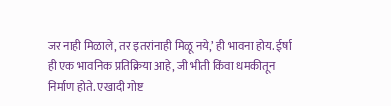जर नाही मिळाले, तर इतरांनाही मिळू नये,’ ही भावना होय. ईर्षा ही एक भावनिक प्रतिक्रिया आहे, जी भीती किंवा धमकीतून निर्माण होते. एखादी गोष्ट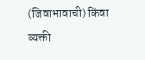(जिवाभावाची) किंवा व्यक्ती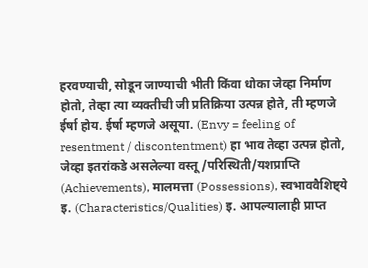हरवण्याची, सोडून जाण्याची भीती किंवा धोका जेव्हा निर्माण होतो, तेव्हा त्या व्यक्तीची जी प्रतिक्रिया उत्पन्न होते, ती म्हणजे ईर्षा होय. ईर्षा म्हणजे असूया. (Envy = feeling of resentment / discontentment) हा भाव तेव्हा उत्पन्न होतो, जेव्हा इतरांकडे असलेल्या वस्तू/परिस्थिती/यशप्राप्ति (Achievements), मालमत्ता (Possessions), स्वभाववैशिष्ट्ये इ. (Characteristics/Qualities) इ. आपल्यालाही प्राप्त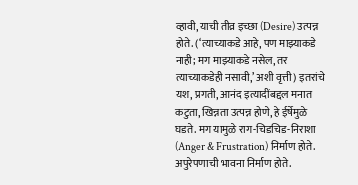व्हावी, याची तीव्र इच्छा (Desire) उत्पन्न होते. (‘त्याच्याकडे आहे, पण माझ्याकडे नाही; मग माझ्याकडे नसेल, तर त्याच्याकडेही नसावी,’ अशी वृत्ती) इतरांचे यश, प्रगती, आनंद इत्यादींबद्दल मनात कटुता, खिन्नता उत्पन्न होणे, हे ईर्षेमुळे घडते. मग यामुळे राग-चिडचिड-निराशा (Anger & Frustration) निर्माण होते. अपुरेपणाची भावना निर्माण होते.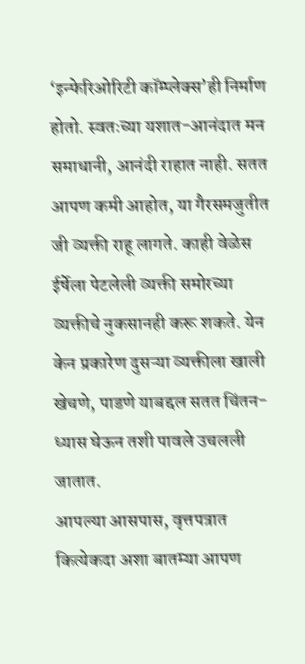‘इन्फेरिओरिटी कॉम्प्लेक्स‌’ही निर्माण होतो. स्वतःच्या यशात-आनंदात मन समाधानी, आनंदी राहात नाही. सतत आपण कमी आहोत, या गैरसमजुतीत जी व्यक्ती राहू लागते. काही वेळेस ईर्षेला पेटलेली व्यक्ती समोरच्या व्यक्तीचे नुकसानही करू शकते. येन केन प्रकारेण दुसऱ्या व्यक्तीला खाली खेचणे, पाडणे याबद्दल सतत चिंतन-ध्यास घेऊन तशी पावले उचलली जातात.
आपल्या आसपास, वृत्तपत्रात कित्येकदा अशा बातम्या आपण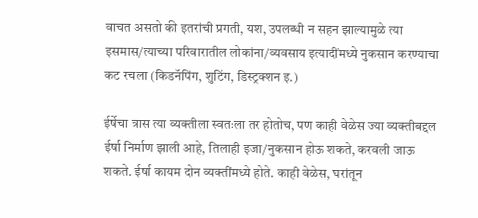वाचत असतो की इतरांची प्रगती, यश, उपलब्धी न सहन झाल्यामुळे त्या इसमास/त्याच्या परिवारातील लोकांना/व्यवसाय इत्यादींमध्ये नुकसान करण्याचा कट रचला (किडनॅपिंग, शुटिंग, डिस्ट्रक्शन इ.)

ईर्षेचा त्रास त्या व्यक्तीला स्वतःला तर होतोच, पण काही वेळेस ज्या व्यक्तीबद्दल ईर्षा निर्माण झाली आहे, तिलाही इजा/नुकसान होऊ शकते, करवली जाऊ शकते. ईर्षा कायम दोन व्यक्तींमध्ये होते. काही वेळेस, घरांतून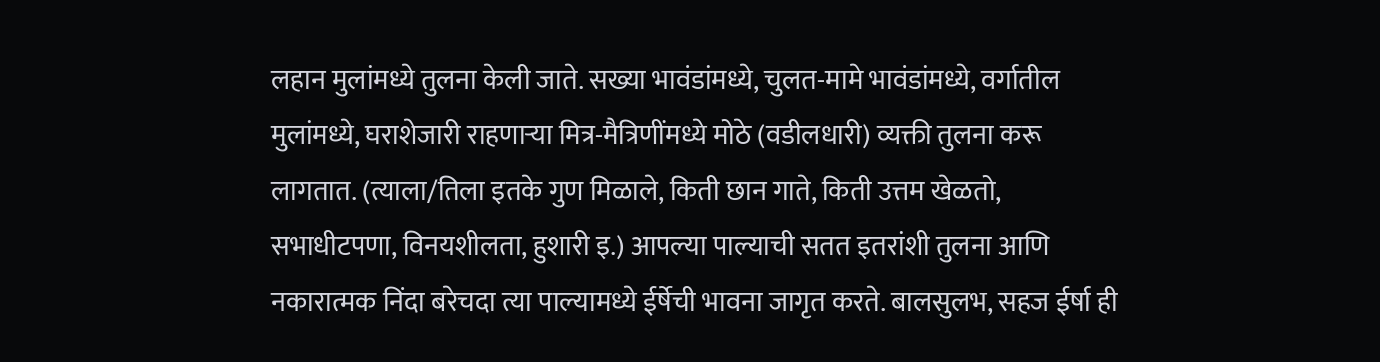लहान मुलांमध्ये तुलना केली जाते. सख्या भावंडांमध्ये, चुलत-मामे भावंडांमध्ये, वर्गातील मुलांमध्ये, घराशेजारी राहणाऱ्या मित्र-मैत्रिणींमध्ये मोठे (वडीलधारी) व्यक्ती तुलना करू लागतात. (त्याला/तिला इतके गुण मिळाले, किती छान गाते, किती उत्तम खेळतो, सभाधीटपणा, विनयशीलता, हुशारी इ.) आपल्या पाल्याची सतत इतरांशी तुलना आणि नकारात्मक निंदा बरेचदा त्या पाल्यामध्ये ईर्षेची भावना जागृत करते. बालसुलभ, सहज ईर्षा ही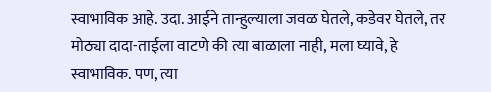स्वाभाविक आहे. उदा. आईने तान्हुल्याला जवळ घेतले, कडेवर घेतले, तर मोठ्या दादा-ताईला वाटणे की त्या बाळाला नाही, मला घ्यावे, हे स्वाभाविक. पण, त्या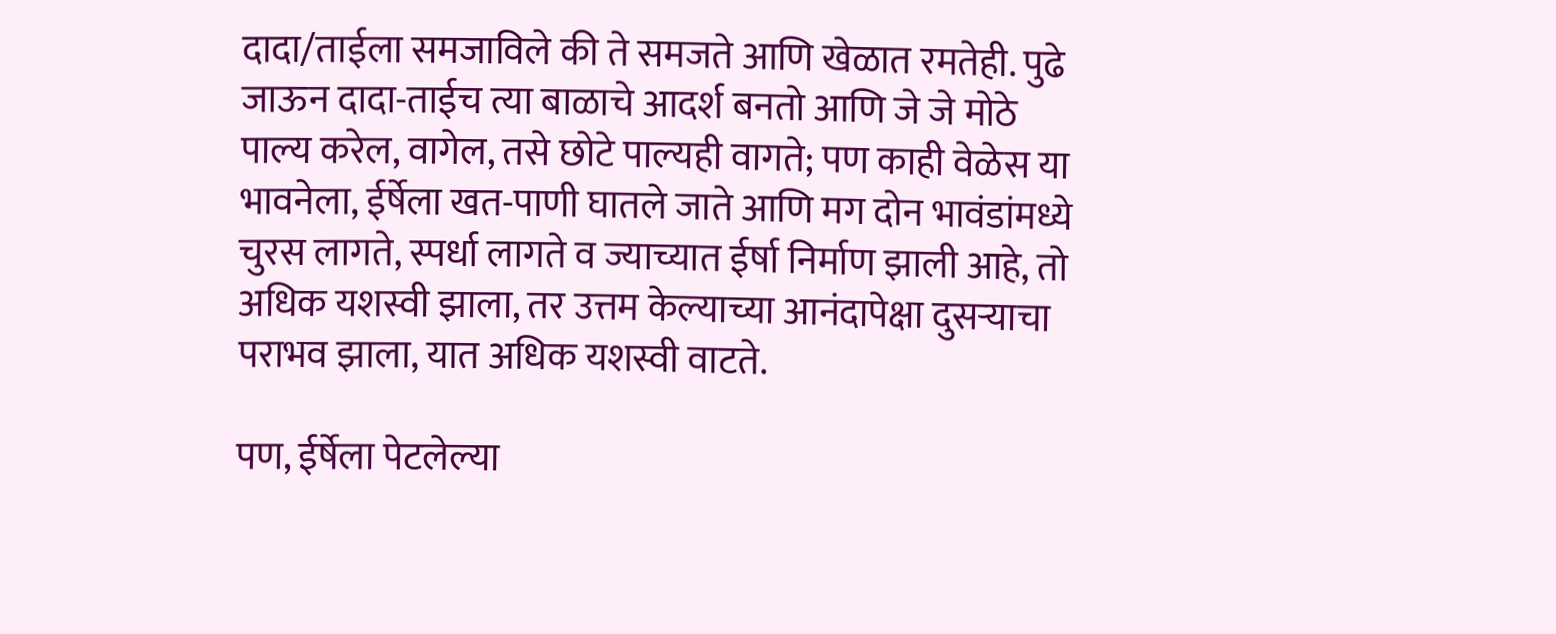दादा/ताईला समजाविले की ते समजते आणि खेळात रमतेही. पुढे जाऊन दादा-ताईच त्या बाळाचे आदर्श बनतो आणि जे जे मोठे पाल्य करेल, वागेल, तसे छोटे पाल्यही वागते; पण काही वेळेस या भावनेला, ईर्षेला खत-पाणी घातले जाते आणि मग दोन भावंडांमध्ये चुरस लागते, स्पर्धा लागते व ज्याच्यात ईर्षा निर्माण झाली आहे, तो अधिक यशस्वी झाला, तर उत्तम केल्याच्या आनंदापेक्षा दुसऱ्याचा पराभव झाला, यात अधिक यशस्वी वाटते.

पण, ईर्षेला पेटलेल्या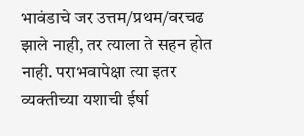भावंडाचे जर उत्तम/प्रथम/वरचढ झाले नाही, तर त्याला ते सहन होत नाही. पराभवापेक्षा त्या इतर व्यक्तीच्या यशाची ईर्षा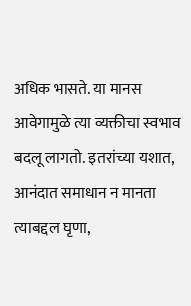अधिक भासते. या मानस आवेगामुळे त्या व्यक्तीचा स्वभाव बदलू लागतो. इतरांच्या यशात, आनंदात समाधान न मानता त्याबद्दल घृणा,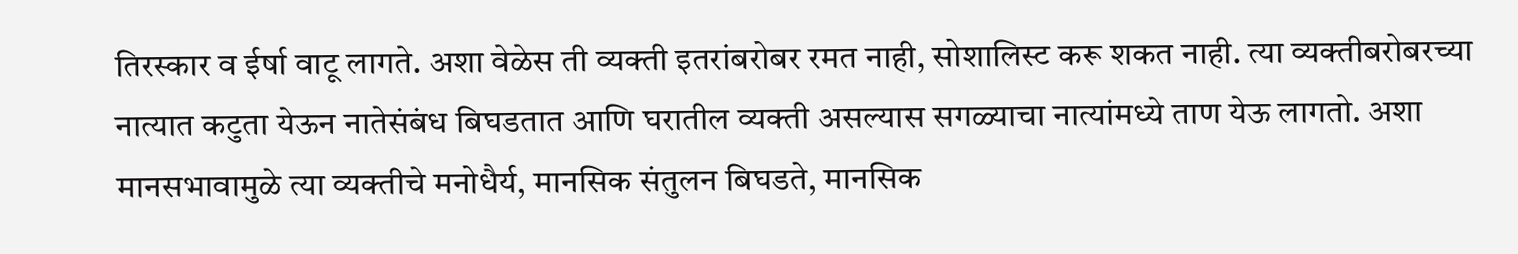तिरस्कार व ईर्षा वाटू लागते. अशा वेळेस ती व्यक्ती इतरांबरोबर रमत नाही, सोशालिस्ट करू शकत नाही. त्या व्यक्तीबरोबरच्या नात्यात कटुता येऊन नातेसंबंध बिघडतात आणि घरातील व्यक्ती असल्यास सगळ्याचा नात्यांमध्ये ताण येऊ लागतो. अशा मानसभावामुळे त्या व्यक्तीचे मनोधैर्य, मानसिक संतुलन बिघडते, मानसिक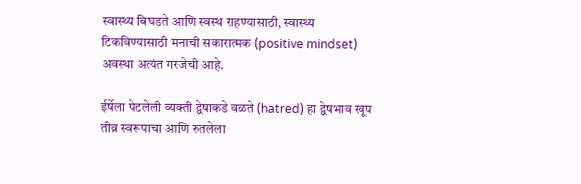स्वास्थ्य बिघडते आणि स्वस्थ राहण्यासाठी, स्वास्थ्य टिकविण्यासाठी मनाची सकारात्मक (positive mindset) अवस्था अत्यंत गरजेची आहे.

ईर्षेला पेटलेली व्यक्ती द्वेषाकडे वळते (hatred) हा द्वेषभाव खूप तीव्र स्वरूपाचा आणि रुतलेला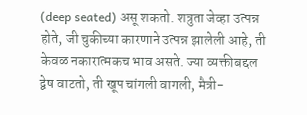(deep seated) असू शकतो. शत्रुता जेव्हा उत्पन्न होते, जी चुकीच्या कारणाने उत्पन्न झालेली आहे, ती केवळ नकारात्मकच भाव असते. ज्या व्यक्तीबद्दल द्वेष वाटतो, ती खूप चांगली वागली, मैत्री-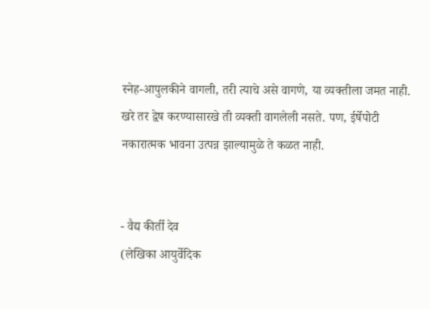स्नेह-आपुलकीने वागली, तरी त्याचे असे वागणे, या व्यक्तीला जमत नाही. खरे तर द्वेष करण्यासारखे ती व्यक्ती वागलेली नसते. पण, ईर्षेपोटी नकारात्मक भावना उत्पन्न झाल्यामुळे ते कळत नाही.


- वैद्य कीर्ती देव
(लेखिका आयुर्वेदिक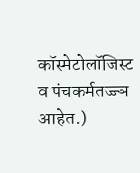कॉस्मेटोलॉजिस्ट व पंचकर्मतज्ज्ञ आहेत.)